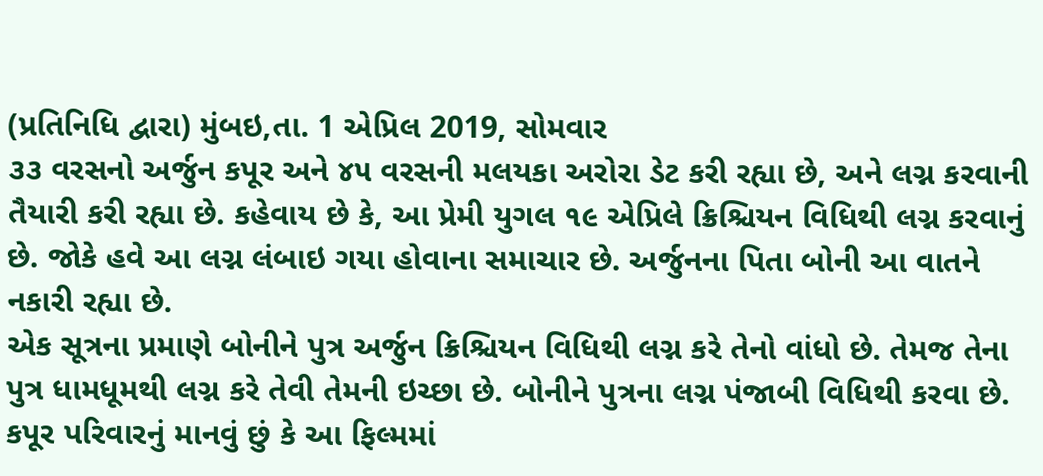(પ્રતિનિધિ દ્વારા) મુંબઇ,તા. 1 એપ્રિલ 2019, સોમવાર
૩૩ વરસનો અર્જુન કપૂર અને ૪૫ વરસની મલયકા અરોરા ડેટ કરી રહ્યા છે, અને લગ્ન કરવાની તૈયારી કરી રહ્યા છે. કહેવાય છે કે, આ પ્રેમી યુગલ ૧૯ એપ્રિલે ક્રિશ્ચિયન વિધિથી લગ્ન કરવાનું છે. જોકે હવે આ લગ્ન લંબાઇ ગયા હોવાના સમાચાર છે. અર્જુનના પિતા બોની આ વાતને નકારી રહ્યા છે.
એક સૂત્રના પ્રમાણે બોનીને પુત્ર અર્જુન ક્રિશ્ચિયન વિધિથી લગ્ન કરે તેનો વાંધો છે. તેમજ તેના પુત્ર ધામધૂમથી લગ્ન કરે તેવી તેમની ઇચ્છા છે. બોનીને પુત્રના લગ્ન પંજાબી વિધિથી કરવા છે. કપૂર પરિવારનું માનવું છું કે આ ફિલ્મમાં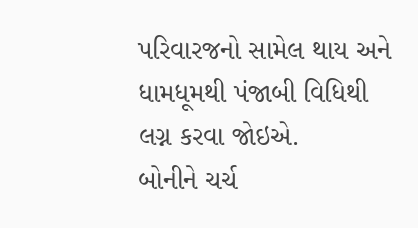પરિવારજનો સામેલ થાય અને ધામધૂમથી પંજાબી વિધિથી લગ્ન કરવા જોઇએ.
બોનીને ચર્ચ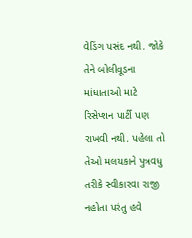વેડિંગ પસંદ નથી. જોકે તેને બોલીવૂડના માંધાતાઓ માટે રિસેપ્શન પાર્ટી પણ રાખવી નથી. પહેલા તો તેઓ મલયકાને પુત્રવધુ તરીકે સ્વીકારવા રાજી નહોતા પરંતુ હવે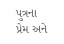પુત્રના પ્રેમ અને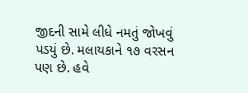જીદની સામે લીધે નમતું જોખવું પડયું છે. મલાયકાને ૧૭ વરસન પણ છે. હવે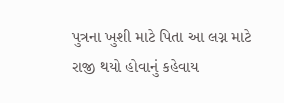પુત્રના ખુશી માટે પિતા આ લગ્ન માટે રાજી થયો હોવાનું કહેવાય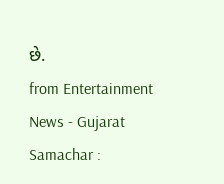છે.
from Entertainment News - Gujarat Samachar :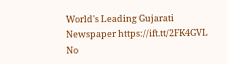World's Leading Gujarati Newspaper https://ift.tt/2FK4GVL
No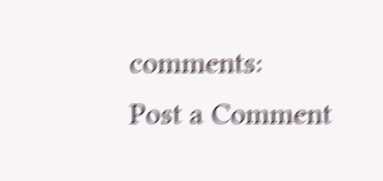comments:
Post a Comment